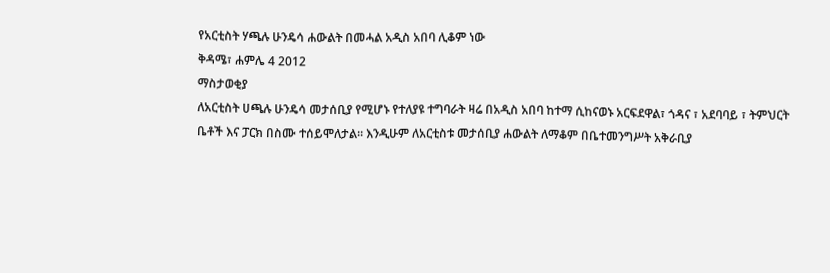የአርቲስት ሃጫሉ ሁንዴሳ ሐውልት በመሓል አዲስ አበባ ሊቆም ነው
ቅዳሜ፣ ሐምሌ 4 2012
ማስታወቂያ
ለአርቲስት ሀጫሉ ሁንዴሳ መታሰቢያ የሚሆኑ የተለያዩ ተግባራት ዛሬ በአዲስ አበባ ከተማ ሲከናወኑ አርፍደዋል፣ ጎዳና ፣ አደባባይ ፣ ትምህርት ቤቶች እና ፓርክ በስሙ ተሰይሞለታል። እንዲሁም ለአርቲስቱ መታሰቢያ ሐውልት ለማቆም በቤተመንግሥት አቅራቢያ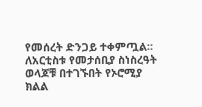የመሰረት ድንጋይ ተቀምጧል። ለአርቲስቱ የመታሰቢያ ስነስረዓት ወላጆቹ በተገኙበት የኦሮሚያ ክልል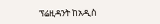ፕሬዚዳንት ከአዲስ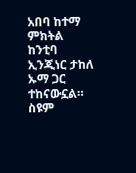አበባ ከተማ ምክትል ከንቲባ ኢንጂነር ታከለ ኡማ ጋር ተከናውኗል።
ስዩም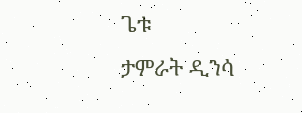ጌቱ
ታምራት ዲንሳ